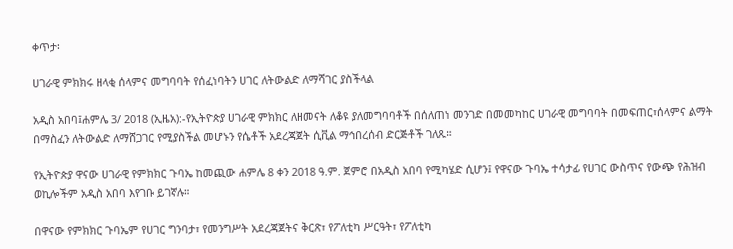ቀጥታ፡

ሀገራዊ ምክክሩ ዘላቂ ሰላምና መግባባት የሰፈነባትን ሀገር ለትውልድ ለማሻገር ያስችላል

አዲስ አበባ፤ሐምሌ 3/ 2018 (ኢዜአ):-የኢትዮጵያ ሀገራዊ ምክክር ለዘመናት ለቆዩ ያለመግባባቶች በሰለጠነ መንገድ በመመካከር ሀገራዊ መግባባት በመፍጠር፣ሰላምና ልማት በማስፈን ለትውልድ ለማሸጋገር የሚያስችል መሆኑን የሴቶች አደረጃጀት ሲቪል ማኅበረሰብ ድርጅቶች ገለጹ።

የኢትዮጵያ ዋናው ሀገራዊ የምክክር ጉባኤ ከመጪው ሐምሌ 8 ቀን 2018 ዓ.ም. ጀምሮ በአዲስ አበባ የሚካሄድ ሲሆን፤ የዋናው ጉባኤ ተሳታፊ የሀገር ውስጥና የውጭ የሕዝብ ወኪሎችም አዲስ አበባ እየገቡ ይገኛሉ።

በዋናው የምክክር ጉባኤም የሀገር ግንባታ፣ የመንግሥት አደረጃጀትና ቅርጽ፣ የፖለቲካ ሥርዓት፣ የፖለቲካ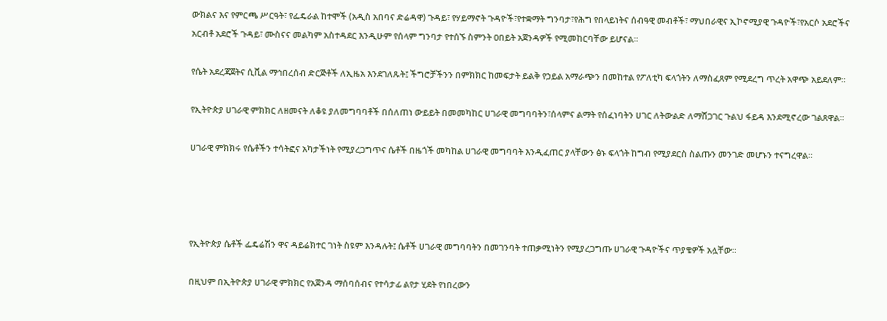ውክልና እና የምርጫ ሥርዓት፣ የፌዴራል ከተሞች (አዲስ አበባና ድሬዳዋ) ጉዳይ፣ የሃይማኖት ጉዳዮች፣የተቋማት ግንባታ፣የሕግ የበላይነትና ሰብዓዊ መብቶች፣ ማህበራዊና ኢኮኖሚያዊ ጉዳዮች፣የአርሶ አደሮችና አርብቶ አደሮች ጉዳይ፣ ሙስናና መልካም አስተዳደር እንዲሁም የሰላም ግንባታ የተሰኙ ስምንት ዐበይት አጀንዳዎች የሚመከርባቸው ይሆናል።

የሴት አደረጃጀትና ሲቪል ማኅበረሰብ ድርጅቶች ለኢዜአ እንደገለጹት፤ ችግሮቻችንን በምክክር ከመፍታት ይልቅ የኃይል አማራጭን በመከተል የፖለቲካ ፍላጎትን ለማስፈጸም የሚደረግ ጥረት አዋጭ አይደለም።

የኢትዮጵያ ሀገራዊ ምክክር ለዘመናት ለቆዩ ያለመግባባቶች በሰለጠነ ውይይት በመመካከር ሀገራዊ መግባባትን፣ሰላምና ልማት የሰፈነባትን ሀገር ለትውልድ ለማሸጋገር ጉልህ ፋይዳ እንደሚኖረው ገልጸዋል።

ሀገራዊ ምክክሩ የሴቶችን ተሳትፎና አካታችነት የሚያረጋግጥና ሴቶች በዜጎች መካከል ሀገራዊ መግባባት እንዲፈጠር ያላቸውን ፅኑ ፍላጎት ከግብ የሚያደርስ ስልጡን መንገድ መሆኑን ተናግረዋል።




የኢትዮጵያ ሴቶች ፌዴሬሽን ዋና ዳይሬክተር ገነት ስዩም እንዳሉት፤ ሴቶች ሀገራዊ መግባባትን በመገንባት ተጠቃሚነትን የሚያረጋግጡ ሀገራዊ ጉዳዮችና ጥያቄዎች አሏቸው።

በዚህም በኢትዮጵያ ሀገራዊ ምክክር የአጀንዳ ማሰባሰብና የተሳታፊ ልየታ ሂደት የነበረውን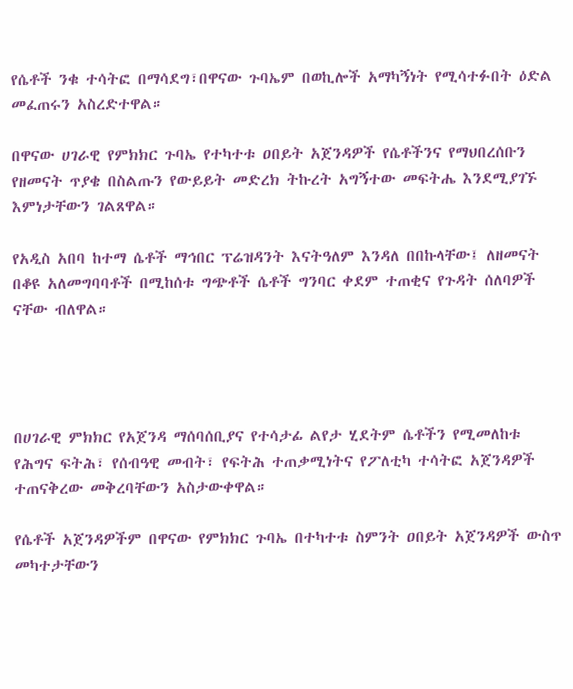የሴቶች ንቁ ተሳትፎ በማሳደግ፣በዋናው ጉባኤም በወኪሎች አማካኝነት የሚሳተፉበት ዕድል መፈጠሩን አስረድተዋል።

በዋናው ሀገራዊ የምክክር ጉባኤ የተካተቱ ዐበይት አጀንዳዎች የሴቶችንና የማህበረሰቡን የዘመናት ጥያቄ በስልጡን የውይይት መድረክ ትኩረት አግኝተው መፍትሔ እንደሚያገኙ እምነታቸውን ገልጸዋል።

የአዲስ አበባ ከተማ ሴቶች ማኅበር ፕሬዝዳንት እናትዓለም እንዳለ በበኩላቸው፤ ለዘመናት በቆዩ አለመግባባቶች በሚከሰቱ ግጭቶች ሴቶች ግንባር ቀደም ተጠቂና የጉዳት ሰለባዎች ናቸው ብለዋል።




በሀገራዊ ምክክር የአጀንዳ ማሰባሰቢያና የተሳታፊ ልየታ ሂደትም ሴቶችን የሚመለከቱ የሕግና ፍትሕ፣ የሰብዓዊ መብት፣ የፍትሕ ተጠቃሚነትና የፖለቲካ ተሳትፎ አጀንዳዎች ተጠናቅረው መቅረባቸውን አስታውቀዋል።

የሴቶች አጀንዳዎችም በዋናው የምክክር ጉባኤ በተካተቱ ስምንት ዐበይት አጀንዳዎች ውስጥ መካተታቸውን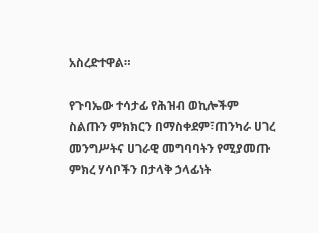አስረድተዋል።

የጉባኤው ተሳታፊ የሕዝብ ወኪሎችም ስልጡን ምክክርን በማስቀደም፣ጠንካራ ሀገረ መንግሥትና ሀገራዊ መግባባትን የሚያመጡ ምክረ ሃሳቦችን በታላቅ ኃላፊነት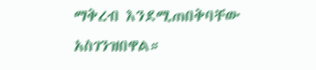ማቅረብ እንደሚጠበቅባቸው አስገንዝበዋል።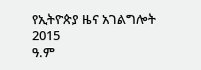የኢትዮጵያ ዜና አገልግሎት
2015
ዓ.ም